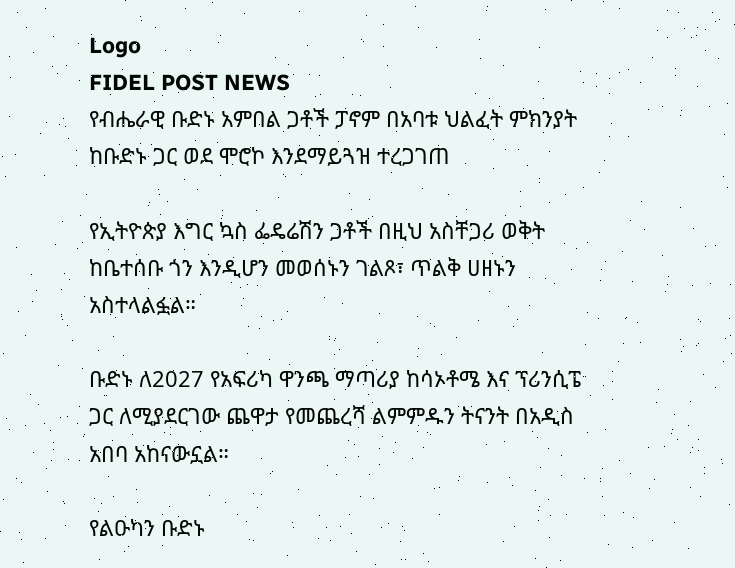Logo
FIDEL POST NEWS
የብሔራዊ ቡድኑ አምበል ጋቶች ፓኖም በአባቱ ህልፈት ምክንያት ከቡድኑ ጋር ወደ ሞሮኮ እንደማይጓዝ ተረጋገጠ

የኢትዮጵያ እግር ኳስ ፌዴሬሽን ጋቶች በዚህ አስቸጋሪ ወቅት ከቤተሰቡ ጎን እንዲሆን መወሰኑን ገልጾ፣ ጥልቅ ሀዘኑን አስተላልፏል።

ቡድኑ ለ2027 የአፍሪካ ዋንጫ ማጣሪያ ከሳኦቶሜ እና ፕሪንሲፔ ጋር ለሚያደርገው ጨዋታ የመጨረሻ ልምምዱን ትናንት በአዲስ አበባ አከናውኗል።

የልዑካን ቡድኑ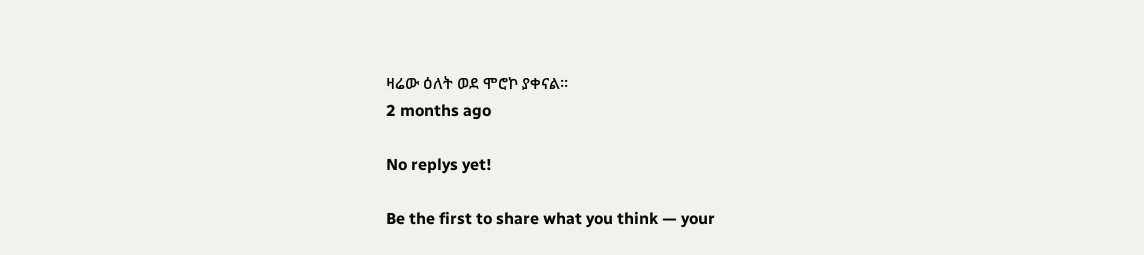ዛሬው ዕለት ወደ ሞሮኮ ያቀናል።
2 months ago

No replys yet!

Be the first to share what you think — your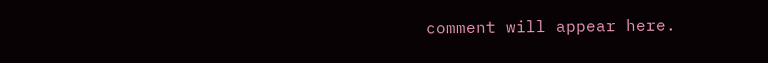comment will appear here.